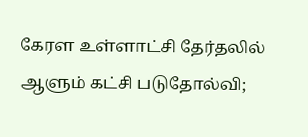கேரள உள்ளாட்சி தேர்தலில் ஆளும் கட்சி படுதோல்வி;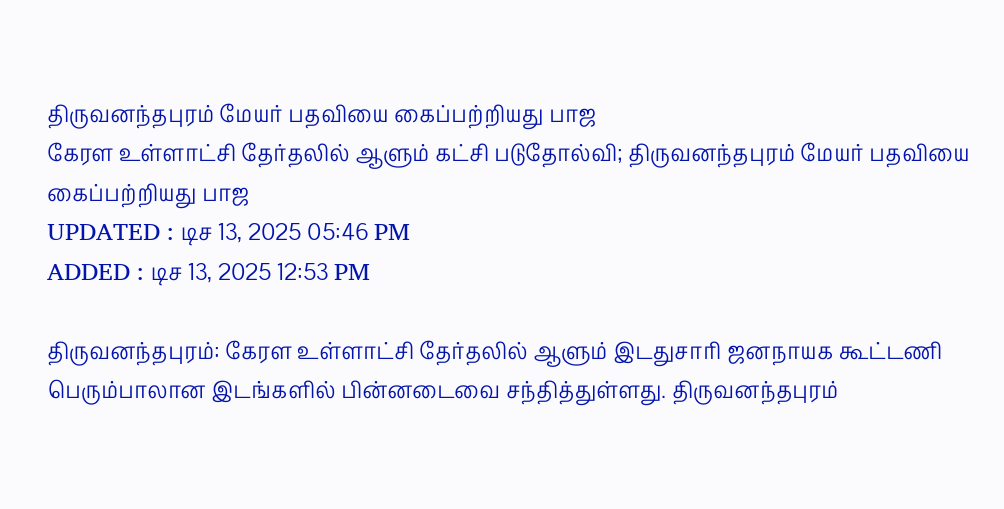திருவனந்தபுரம் மேயர் பதவியை கைப்பற்றியது பாஜ
கேரள உள்ளாட்சி தேர்தலில் ஆளும் கட்சி படுதோல்வி; திருவனந்தபுரம் மேயர் பதவியை கைப்பற்றியது பாஜ
UPDATED : டிச 13, 2025 05:46 PM
ADDED : டிச 13, 2025 12:53 PM

திருவனந்தபுரம்: கேரள உள்ளாட்சி தேர்தலில் ஆளும் இடதுசாரி ஜனநாயக கூட்டணி பெரும்பாலான இடங்களில் பின்னடைவை சந்தித்துள்ளது. திருவனந்தபுரம்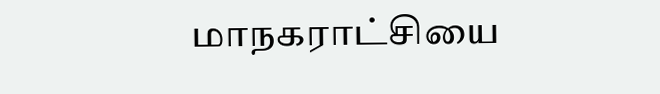மாநகராட்சியை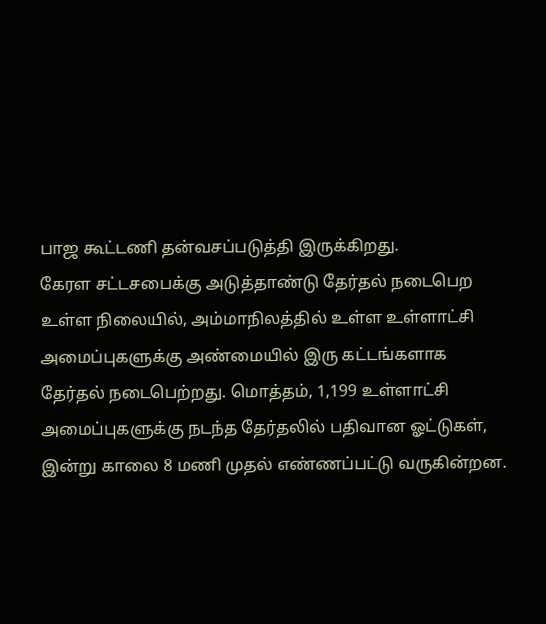பாஜ கூட்டணி தன்வசப்படுத்தி இருக்கிறது.
கேரள சட்டசபைக்கு அடுத்தாண்டு தேர்தல் நடைபெற உள்ள நிலையில், அம்மாநிலத்தில் உள்ள உள்ளாட்சி அமைப்புகளுக்கு அண்மையில் இரு கட்டங்களாக தேர்தல் நடைபெற்றது. மொத்தம், 1,199 உள்ளாட்சி அமைப்புகளுக்கு நடந்த தேர்தலில் பதிவான ஓட்டுகள், இன்று காலை 8 மணி முதல் எண்ணப்பட்டு வருகின்றன.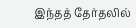இந்தத் தேர்தலில்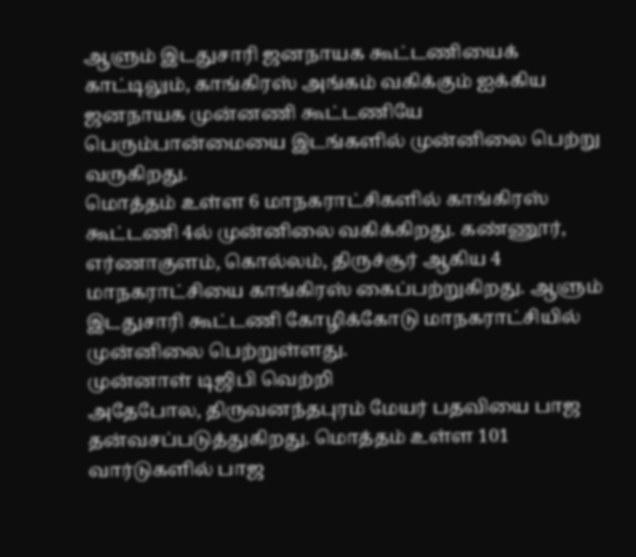ஆளும் இடதுசாரி ஜனநாயக கூட்டணியைக் காட்டிலும், காங்கிரஸ் அங்கம் வகிக்கும் ஐக்கிய ஜனநாயக முன்னணி கூட்டணியே பெரும்பான்மையை இடங்களில் முன்னிலை பெற்று வருகிறது.
மொத்தம் உள்ள 6 மாநகராட்சிகளில் காங்கிரஸ் கூட்டணி 4ல் முன்னிலை வகிக்கிறது. கண்ணூர், எர்ணாகுளம், கொல்லம், திருச்சூர் ஆகிய 4 மாநகராட்சியை காங்கிரஸ் கைப்பற்றுகிறது. ஆளும் இடதுசாரி கூட்டணி கோழிக்கோடு மாநகராட்சியில் முன்னிலை பெற்றுள்ளது.
முன்னாள் டிஜிபி வெற்றி
அதேபோல, திருவனந்தபுரம் மேயர் பதவியை பாஜ தன்வசப்படுத்துகிறது. மொத்தம் உள்ள 101 வார்டுகளில் பாஜ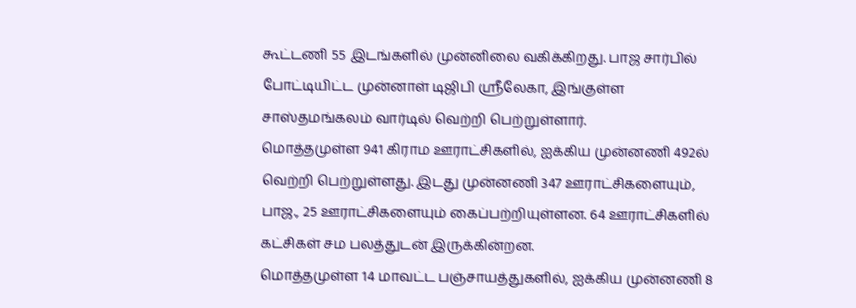கூட்டணி 55 இடங்களில் முன்னிலை வகிக்கிறது. பாஜ சார்பில் போட்டியிட்ட முன்னாள் டிஜிபி ஸ்ரீலேகா, இங்குள்ள சாஸ்தமங்கலம் வார்டில் வெற்றி பெற்றுள்ளார்.
மொத்தமுள்ள 941 கிராம ஊராட்சிகளில், ஐக்கிய முன்னணி 492ல் வெற்றி பெற்றுள்ளது. இடது முன்னணி 347 ஊராட்சிகளையும், பாஜ., 25 ஊராட்சிகளையும் கைப்பற்றியுள்ளன. 64 ஊராட்சிகளில் கட்சிகள் சம பலத்துடன் இருக்கின்றன.
மொத்தமுள்ள 14 மாவட்ட பஞ்சாயத்துகளில், ஐக்கிய முன்னணி 8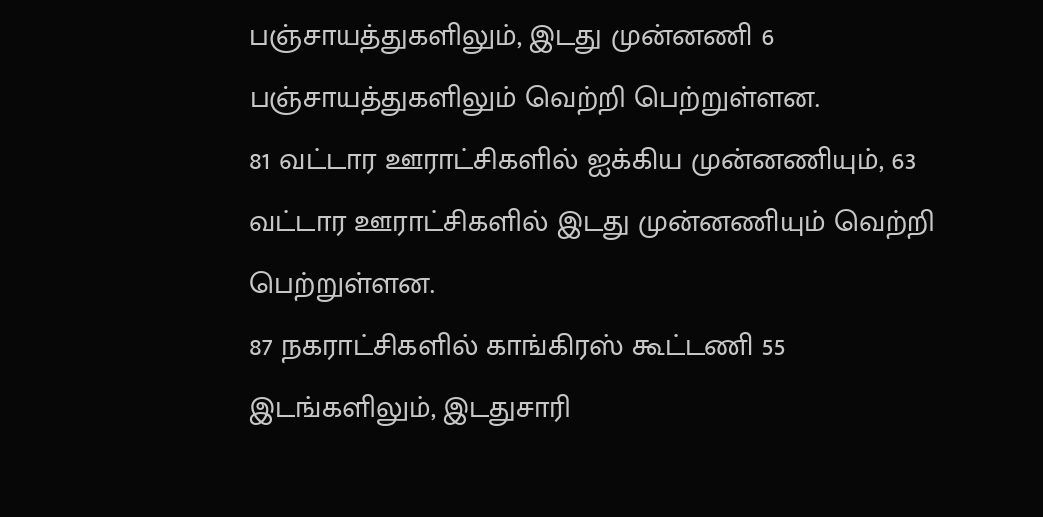பஞ்சாயத்துகளிலும், இடது முன்னணி 6 பஞ்சாயத்துகளிலும் வெற்றி பெற்றுள்ளன.
81 வட்டார ஊராட்சிகளில் ஐக்கிய முன்னணியும், 63 வட்டார ஊராட்சிகளில் இடது முன்னணியும் வெற்றி பெற்றுள்ளன.
87 நகராட்சிகளில் காங்கிரஸ் கூட்டணி 55 இடங்களிலும், இடதுசாரி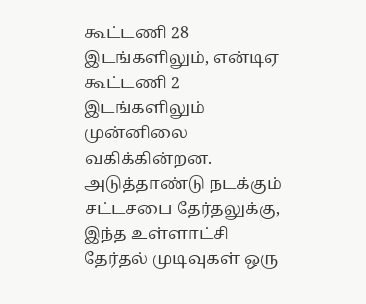கூட்டணி 28 இடங்களிலும், என்டிஏ கூட்டணி 2 இடங்களிலும் முன்னிலை வகிக்கின்றன.
அடுத்தாண்டு நடக்கும் சட்டசபை தேர்தலுக்கு, இந்த உள்ளாட்சி தேர்தல் முடிவுகள் ஒரு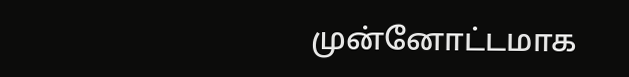முன்னோட்டமாக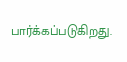பார்க்கப்படுகிறது.